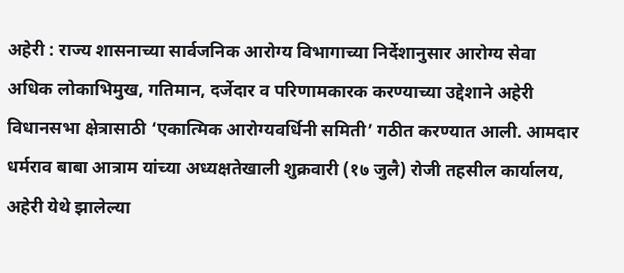अहेरी : राज्य शासनाच्या सार्वजनिक आरोग्य विभागाच्या निर्देशानुसार आरोग्य सेवा अधिक लोकाभिमुख, गतिमान, दर्जेदार व परिणामकारक करण्याच्या उद्देशाने अहेरी विधानसभा क्षेत्रासाठी ‘एकात्मिक आरोग्यवर्धिनी समिती’ गठीत करण्यात आली. आमदार धर्मराव बाबा आत्राम यांच्या अध्यक्षतेखाली शुक्रवारी (१७ जुलै) रोजी तहसील कार्यालय, अहेरी येथे झालेल्या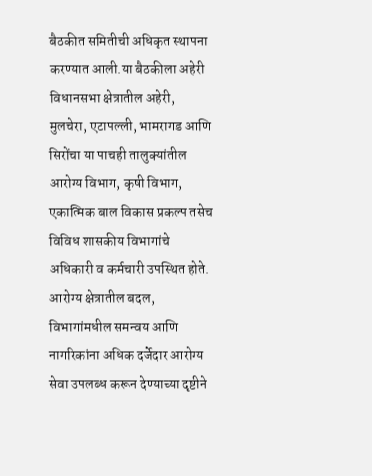बैठकीत समितीची अधिकृत स्थापना करण्यात आली.या बैठकीला अहेरी विधानसभा क्षेत्रातील अहेरी, मुलचेरा, एटापल्ली, भामरागड आणि सिरोंचा या पाचही तालुक्यांतील आरोग्य विभाग, कृषी विभाग, एकात्मिक बाल विकास प्रकल्प तसेच विविध शासकीय विभागांचे अधिकारी व कर्मचारी उपस्थित होते.
आरोग्य क्षेत्रातील बदल, विभागांमधील समन्वय आणि नागरिकांना अधिक दर्जेदार आरोग्य सेवा उपलब्ध करून देण्याच्या दृष्टीने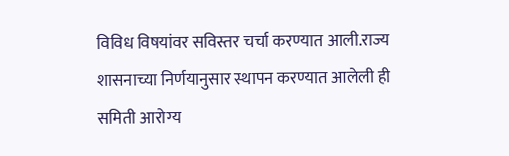विविध विषयांवर सविस्तर चर्चा करण्यात आली.राज्य शासनाच्या निर्णयानुसार स्थापन करण्यात आलेली ही समिती आरोग्य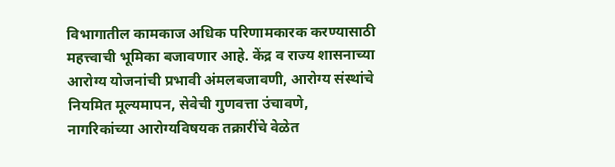विभागातील कामकाज अधिक परिणामकारक करण्यासाठी महत्त्वाची भूमिका बजावणार आहे. केंद्र व राज्य शासनाच्या आरोग्य योजनांची प्रभावी अंमलबजावणी, आरोग्य संस्थांचे नियमित मूल्यमापन, सेवेची गुणवत्ता उंचावणे, नागरिकांच्या आरोग्यविषयक तक्रारींचे वेळेत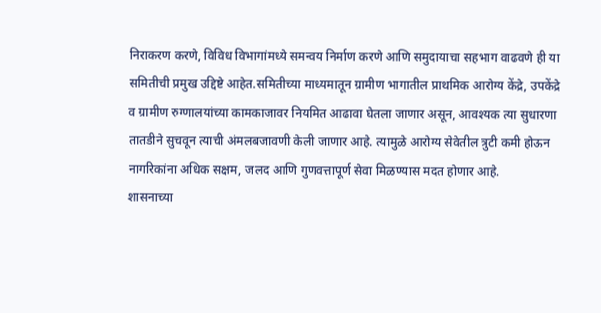निराकरण करणे, विविध विभागांमध्ये समन्वय निर्माण करणे आणि समुदायाचा सहभाग वाढवणे ही या समितीची प्रमुख उद्दिष्टे आहेत.समितीच्या माध्यमातून ग्रामीण भागातील प्राथमिक आरोग्य केंद्रे, उपकेंद्रे व ग्रामीण रुग्णालयांच्या कामकाजावर नियमित आढावा घेतला जाणार असून, आवश्यक त्या सुधारणा तातडीने सुचवून त्याची अंमलबजावणी केली जाणार आहे. त्यामुळे आरोग्य सेवेतील त्रुटी कमी होऊन नागरिकांना अधिक सक्षम, जलद आणि गुणवत्तापूर्ण सेवा मिळण्यास मदत होणार आहे.
शासनाच्या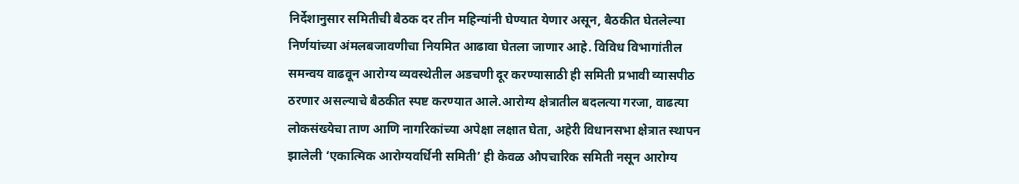निर्देशानुसार समितीची बैठक दर तीन महिन्यांनी घेण्यात येणार असून, बैठकीत घेतलेल्या निर्णयांच्या अंमलबजावणीचा नियमित आढावा घेतला जाणार आहे. विविध विभागांतील समन्वय वाढवून आरोग्य व्यवस्थेतील अडचणी दूर करण्यासाठी ही समिती प्रभावी व्यासपीठ ठरणार असल्याचे बैठकीत स्पष्ट करण्यात आले.आरोग्य क्षेत्रातील बदलत्या गरजा, वाढत्या लोकसंख्येचा ताण आणि नागरिकांच्या अपेक्षा लक्षात घेता, अहेरी विधानसभा क्षेत्रात स्थापन झालेली ‘एकात्मिक आरोग्यवर्धिनी समिती’ ही केवळ औपचारिक समिती नसून आरोग्य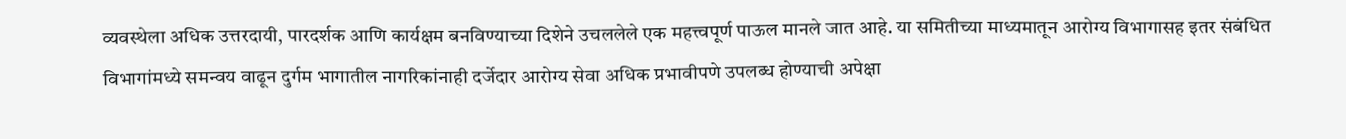व्यवस्थेला अधिक उत्तरदायी, पारदर्शक आणि कार्यक्षम बनविण्याच्या दिशेने उचललेले एक महत्त्वपूर्ण पाऊल मानले जात आहे. या समितीच्या माध्यमातून आरोग्य विभागासह इतर संबंधित विभागांमध्ये समन्वय वाढून दुर्गम भागातील नागरिकांनाही दर्जेदार आरोग्य सेवा अधिक प्रभावीपणे उपलब्ध होण्याची अपेक्षा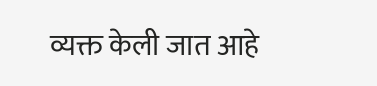व्यक्त केली जात आहे